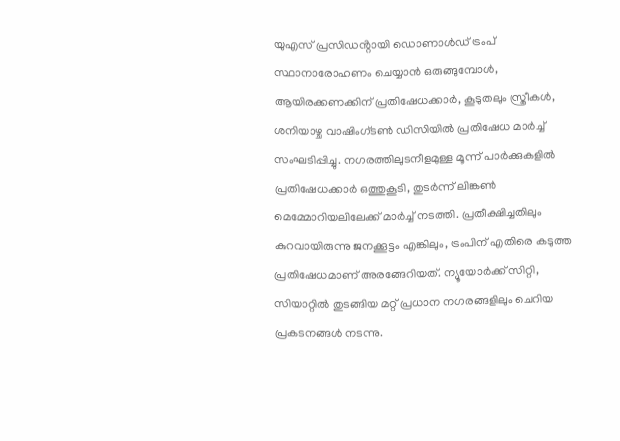യുഎസ് പ്രസിഡൻ്റായി ഡൊണാൾഡ് ട്രംപ് സ്ഥാനാരോഹണം ചെയ്യാൻ ഒരുങ്ങുമ്പോൾ, ആയിരക്കണക്കിന് പ്രതിഷേധക്കാർ, കൂടുതലും സ്ത്രീകൾ, ശനിയാഴ്ച വാഷിംഗ്ടൺ ഡിസിയിൽ പ്രതിഷേധ മാർച്ച് സംഘടിപ്പിച്ചു. നഗരത്തിലുടനീളമുള്ള മൂന്ന് പാർക്കുകളിൽ പ്രതിഷേധക്കാർ ഒത്തുകൂടി, തുടർന്ന് ലിങ്കൺ മെമ്മോറിയലിലേക്ക് മാർച്ച് നടത്തി. പ്രതീക്ഷിച്ചതിലും കുറവായിരുന്നു ജനക്കൂട്ടം എങ്കിലും, ട്രംപിന് എതിരെ കടുത്ത പ്രതിഷേധമാണ് അരങ്ങേറിയത്. ന്യൂയോർക്ക് സിറ്റി, സിയാറ്റിൽ തുടങ്ങിയ മറ്റ് പ്രധാന നഗരങ്ങളിലും ചെറിയ പ്രകടനങ്ങൾ നടന്നു.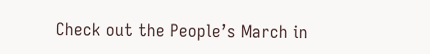Check out the People’s March in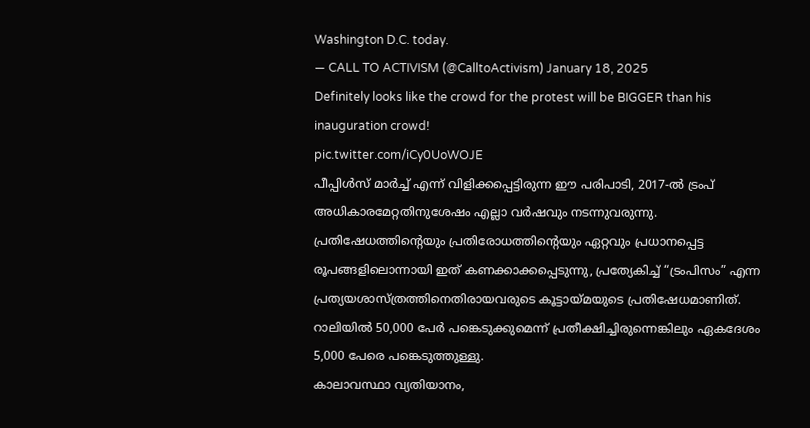Washington D.C. today.
— CALL TO ACTIVISM (@CalltoActivism) January 18, 2025
Definitely looks like the crowd for the protest will be BIGGER than his inauguration crowd!
pic.twitter.com/iCy0UoWOJE
പീപ്പിൾസ് മാർച്ച് എന്ന് വിളിക്കപ്പെട്ടിരുന്ന ഈ പരിപാടി, 2017-ൽ ട്രംപ് അധികാരമേറ്റതിനുശേഷം എല്ലാ വർഷവും നടന്നുവരുന്നു. പ്രതിഷേധത്തിന്റെയും പ്രതിരോധത്തിന്റെയും ഏറ്റവും പ്രധാനപ്പെട്ട രൂപങ്ങളിലൊന്നായി ഇത് കണക്കാക്കപ്പെടുന്നു, പ്രത്യേകിച്ച് “ട്രംപിസം” എന്ന പ്രത്യയശാസ്ത്രത്തിനെതിരായവരുടെ കൂട്ടായ്മയുടെ പ്രതിഷേധമാണിത്. റാലിയിൽ 50,000 പേർ പങ്കെടുക്കുമെന്ന് പ്രതീക്ഷിച്ചിരുന്നെങ്കിലും ഏകദേശം 5,000 പേരെ പങ്കെടുത്തുള്ളു.
കാലാവസ്ഥാ വ്യതിയാനം,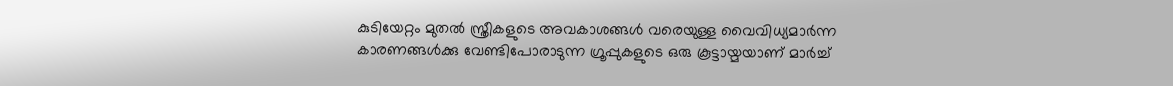കുടിയേറ്റം മുതൽ സ്ത്രീകളുടെ അവകാശങ്ങൾ വരെയുള്ള വൈവിധ്യമാർന്ന കാരണങ്ങൾക്കു വേണ്ടിപോരാടുന്ന ഗ്രൂപ്പുകളുടെ ഒരു കൂട്ടായ്മയാണ് മാർച്ച്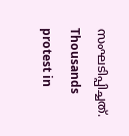സംഘടിപ്പിച്ചത്.
Thousands protest in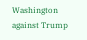Washington against Trump